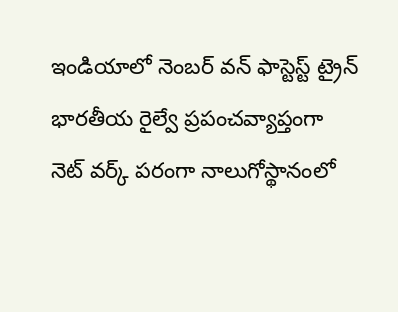ఇండియాలో నెంబర్ వన్ ఫాస్టెస్ట్ ట్రైన్
భారతీయ రైల్వే ప్రపంచవ్యాప్తంగా నెట్ వర్క్ పరంగా నాలుగోస్థానంలో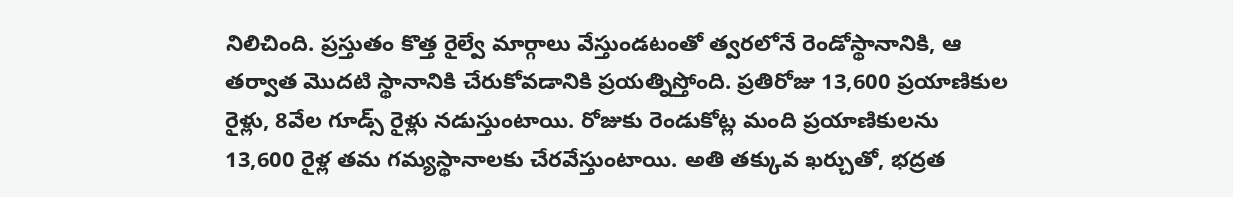నిలిచింది. ప్రస్తుతం కొత్త రైల్వే మార్గాలు వేస్తుండటంతో త్వరలోనే రెండోస్థానానికి, ఆ తర్వాత మొదటి స్థానానికి చేరుకోవడానికి ప్రయత్నిస్తోంది. ప్రతిరోజు 13,600 ప్రయాణికుల రైళ్లు, 8వేల గూడ్స్ రైళ్లు నడుస్తుంటాయి. రోజుకు రెండుకోట్ల మంది ప్రయాణికులను 13,600 రైళ్ల తమ గమ్యస్థానాలకు చేరవేస్తుంటాయి. అతి తక్కువ ఖర్చుతో, భద్రత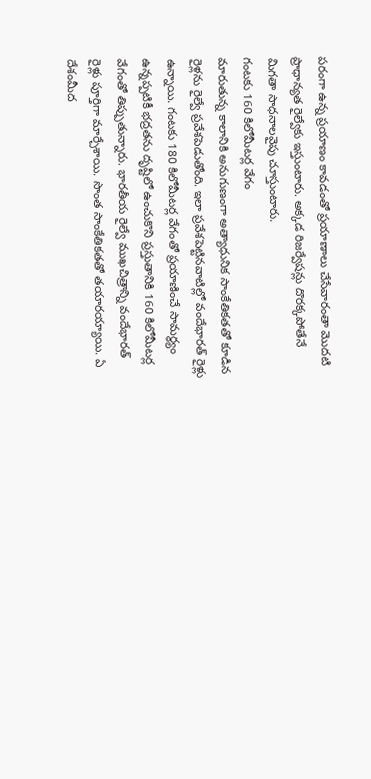పరంగా ఉన్న ప్రయాణం కావడంతో ప్రయాణాలు చేసేవారంతా మొదటి ప్రాధాన్యత రైల్వేకు ఇస్తుంటారు. అక్కడ రిజర్వేషన్లు దొరక్కపోతేనే మిగతా సాధనాలవైపు చూస్తుంటారు.
గంటకు 160 కిలోమీటర్ల వేగం
మారుతున్న కాలానికి అనుగుణంగా అత్యాధునిక సాంకేతికతతో కూడిన రైళ్లను రైల్వే ప్రవేశపెడుతోంది. ఇలా ప్రవేశపెట్టినవాటిల్లో వందేభారత్ రైళ్లు ఉన్నాయి. గంటకు 180 కిలోమీటర్ల వేగంతో ప్రయాణించే సామర్థ్యం ఉన్నప్పటికీ భద్రతను దృష్టిలో ఉంచుకొని ప్రస్తుతానికి 160 కిలోమీటర్ల వేగంతో తిప్పుతున్నారు. భారతీయ రైల్వే ముఖచిత్రాన్ని వందేభారత్ రైళ్లు పూర్తిగా మార్చేశాయి. సొంత సాంకేతికతతో తయారయ్యాయి. ఏ దేశంమీద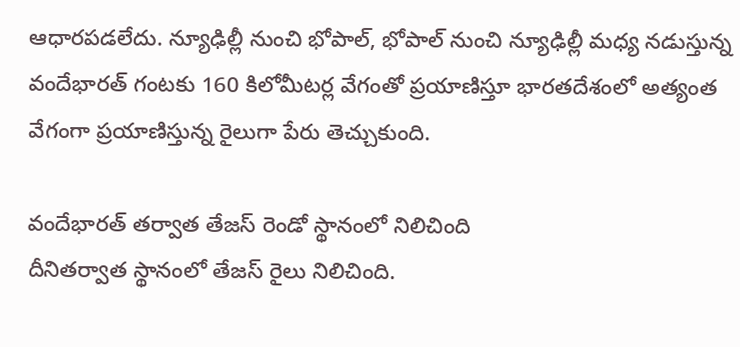ఆధారపడలేదు. న్యూఢిల్లీ నుంచి భోపాల్, భోపాల్ నుంచి న్యూఢిల్లీ మధ్య నడుస్తున్న వందేభారత్ గంటకు 160 కిలోమీటర్ల వేగంతో ప్రయాణిస్తూ భారతదేశంలో అత్యంత వేగంగా ప్రయాణిస్తున్న రైలుగా పేరు తెచ్చుకుంది.

వందేభారత్ తర్వాత తేజస్ రెండో స్థానంలో నిలిచింది
దీనితర్వాత స్థానంలో తేజస్ రైలు నిలిచింది.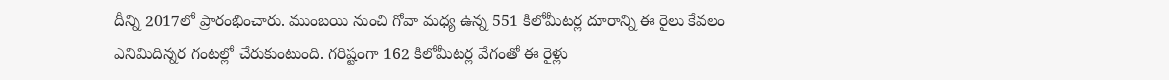దీన్ని 2017లో ప్రారంభించారు. ముంబయి నుంచి గోవా మధ్య ఉన్న 551 కిలోమీటర్ల దూరాన్ని ఈ రైలు కేవలం ఎనిమిదిన్నర గంటల్లో చేరుకుంటుంది. గరిష్టంగా 162 కిలోమీటర్ల వేగంతో ఈ రైళ్లు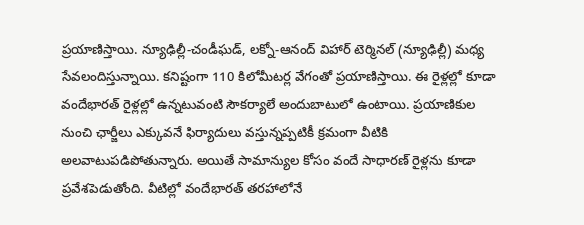ప్రయాణిస్తాయి. న్యూఢిల్లీ-చండీఘడ్, లక్నో-ఆనంద్ విహార్ టెర్మినల్ (న్యూఢిల్లీ) మధ్య సేవలందిస్తున్నాయి. కనిష్టంగా 110 కిలోమీటర్ల వేగంతో ప్రయాణిస్తాయి. ఈ రైళ్లల్లో కూడా వందేభారత్ రైళ్లల్లో ఉన్నటువంటి సౌకర్యాలే అందుబాటులో ఉంటాయి. ప్రయాణికుల నుంచి ఛార్జీలు ఎక్కువనే ఫిర్యాదులు వస్తున్నప్పటికీ క్రమంగా వీటికి అలవాటుపడిపోతున్నారు. అయితే సామాన్యుల కోసం వందే సాధారణ్ రైళ్లను కూడా ప్రవేశపెడుతోంది. వీటిల్లో వందేభారత్ తరహాలోనే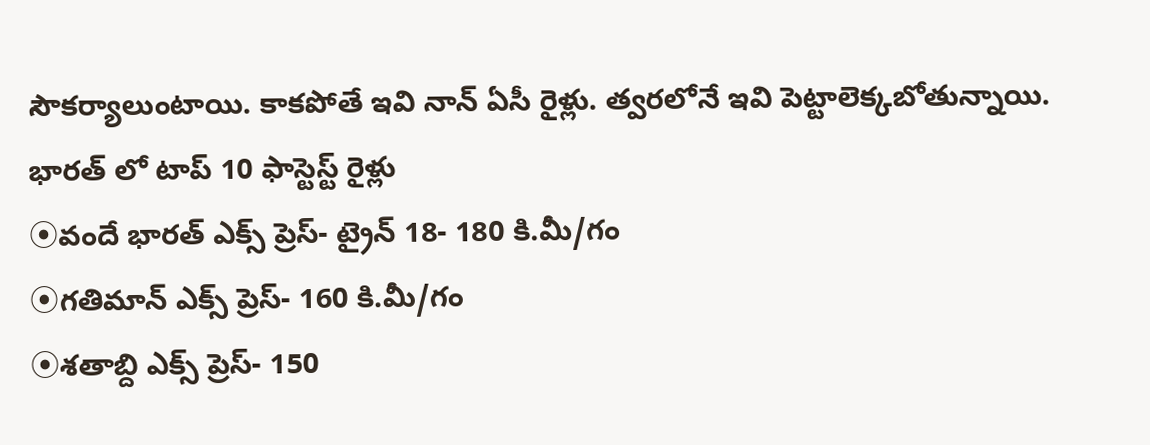సౌకర్యాలుంటాయి. కాకపోతే ఇవి నాన్ ఏసీ రైళ్లు. త్వరలోనే ఇవి పెట్టాలెక్కబోతున్నాయి.
భారత్ లో టాప్ 10 ఫాస్టెస్ట్ రైళ్లు
⦿వందే భారత్ ఎక్స్ ప్రెస్- ట్రైన్ 18- 180 కి.మీ/గం
⦿గతిమాన్ ఎక్స్ ప్రెస్- 160 కి.మీ/గం
⦿శతాబ్ది ఎక్స్ ప్రెస్- 150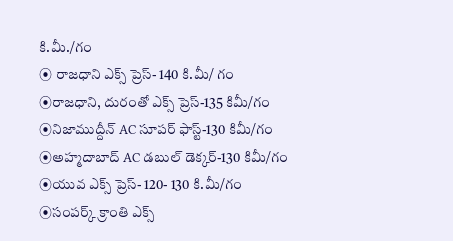కి.మీ./గం
⦿ రాజధాని ఎక్స్ ప్రెస్- 140 కి.మీ/ గం
⦿రాజధాని, దురంతో ఎక్స్ ప్రెస్-135 కిమీ/గం
⦿నిజాముద్దీన్ AC సూపర్ ఫాస్ట్-130 కిమీ/గం
⦿అహ్మదాబాద్ AC డబుల్ డెక్కర్-130 కిమీ/గం
⦿యువ ఎక్స్ ప్రెస్- 120- 130 కి.మీ/గం
⦿సంపర్క్ క్రాంతి ఎక్స్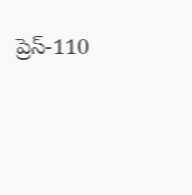ప్రెస్-110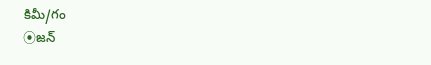కిమీ/గం
⦿జన్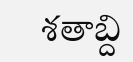శతాబ్ది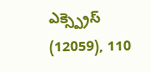ఎక్స్ప్రెస్ (12059), 110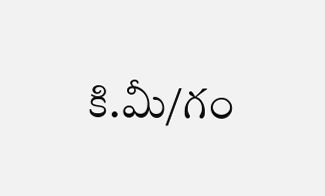కి.మీ/గం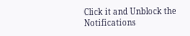Click it and Unblock the Notifications